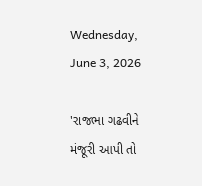Wednesday, June 3, 2026

'રાજભા ગઢવીને મંજૂરી આપી તો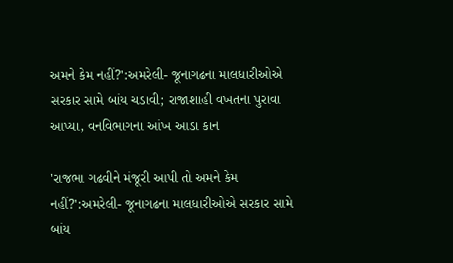અમને કેમ નહીં?':અમરેલી- જૂનાગઢના માલધારીઓએ સરકાર સામે બાંય ચડાવી; રાજાશાહી વખતના પુરાવા આપ્યા, વનવિભાગના આંખ આડા કાન

'રાજભા ગઢવીને મંજૂરી આપી તો અમને કેમ નહીં?':અમરેલી- જૂનાગઢના માલધારીઓએ સરકાર સામે બાંય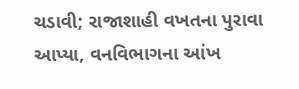ચડાવી; રાજાશાહી વખતના પુરાવા આપ્યા, વનવિભાગના આંખ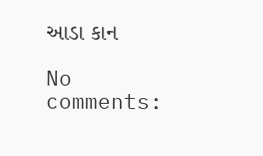આડા કાન

No comments: